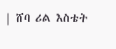| ሸባ ሪል እስቴት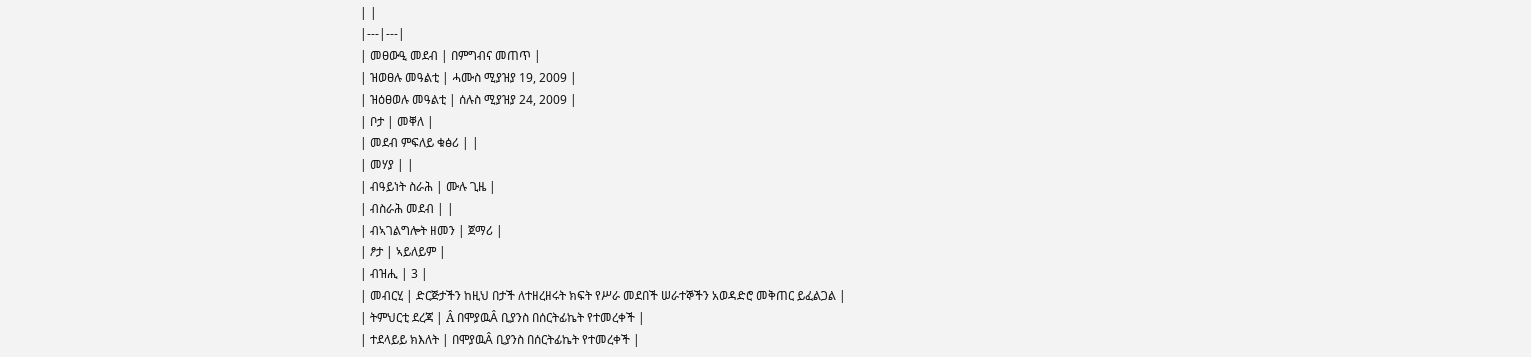| |
|---|---|
| መፀውዒ መደብ | በምግብና መጠጥ |
| ዝወፀሉ መዓልቲ | ሓሙስ ሚያዝያ 19, 2009 |
| ዝዕፀወሉ መዓልቲ | ሰሉስ ሚያዝያ 24, 2009 |
| ቦታ | መቐለ |
| መደብ ምፍለይ ቁፅሪ | |
| መሃያ | |
| ብዓይነት ስራሕ | ሙሉ ጊዜ |
| ብስራሕ መደብ | |
| ብኣገልግሎት ዘመን | ጀማሪ |
| ፆታ | ኣይለይም |
| ብዝሒ | 3 |
| መብርሂ | ድርጅታችን ከዚህ በታች ለተዘረዘሩት ክፍት የሥራ መደበች ሠራተኞችን አወዳድሮ መቅጠር ይፈልጋል |
| ትምህርቲ ደረጃ | Â በሞያዉÂ ቢያንስ በሰርትፊኬት የተመረቀች |
| ተደላይይ ክእለት | በሞያዉÂ ቢያንስ በሰርትፊኬት የተመረቀች |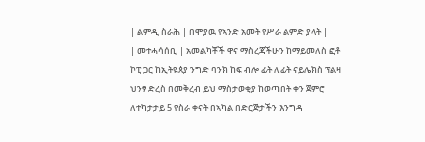| ልምዲ ስራሕ | በሞያዉ የኣንድ አመት የሥራ ልምድ ያላት |
| መተሓሳሰቢ | አመልካቾች ዋና ማስረጃችሁን ከማይመለስ ፎቶ ኮፒ ጋር ከኢትዩጰያ ንግድ ባንክ ከፍ ብሎ ፊት ለፊት ናይሌክስ ፕልዛ ህንፃ ድረስ በመቅረብ ይህ ማስታወቂያ ከወጣበት ቀን ጀምሮ ለተካታታይ 5 የስራ ቀናት በኣካል በድርጅታችን እንግዳ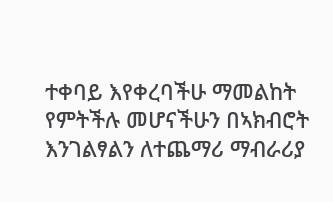ተቀባይ እየቀረባችሁ ማመልከት የምትችሉ መሆናችሁን በኣክብሮት እንገልፃልን ለተጨማሪ ማብራሪያ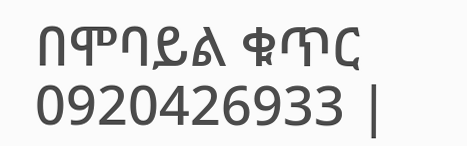በሞባይል ቁጥር 0920426933 |